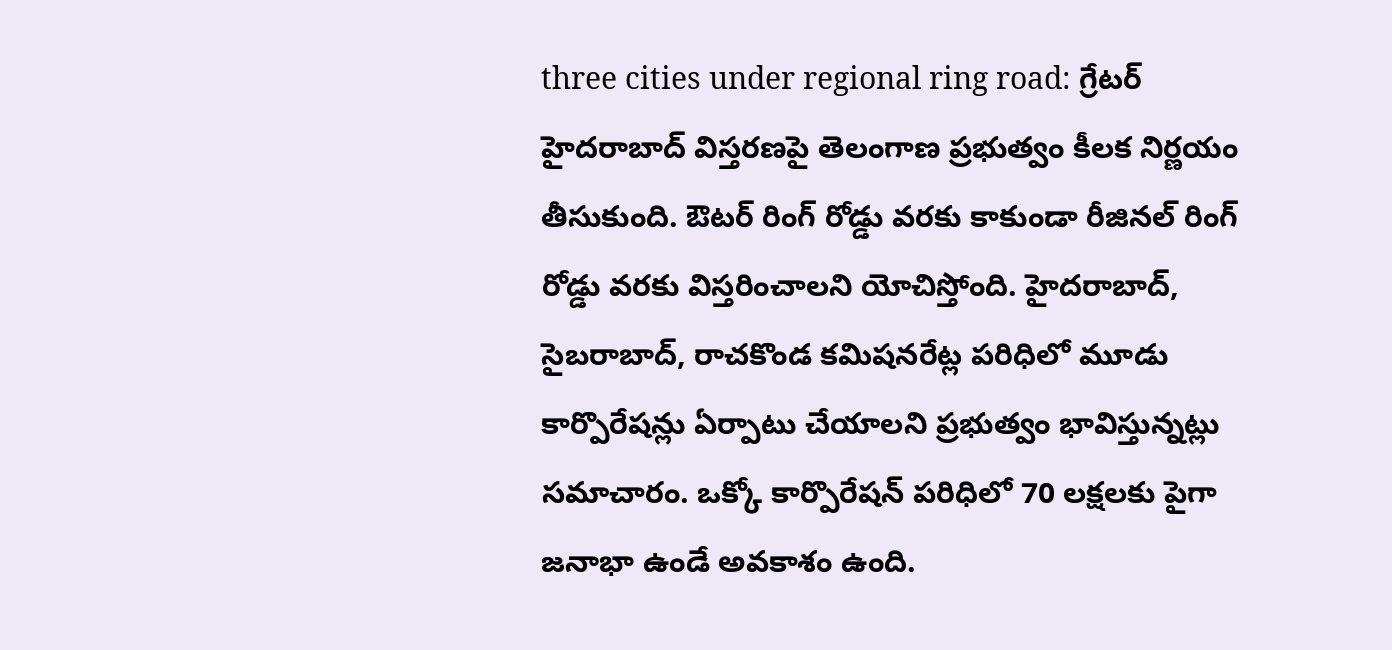three cities under regional ring road: గ్రేటర్ హైదరాబాద్ విస్తరణపై తెలంగాణ ప్రభుత్వం కీలక నిర్ణయం తీసుకుంది. ఔటర్ రింగ్ రోడ్డు వరకు కాకుండా రీజినల్ రింగ్ రోడ్డు వరకు విస్తరించాలని యోచిస్తోంది. హైదరాబాద్, సైబరాబాద్, రాచకొండ కమిషనరేట్ల పరిధిలో మూడు కార్పొరేషన్లు ఏర్పాటు చేయాలని ప్రభుత్వం భావిస్తున్నట్లు సమాచారం. ఒక్కో కార్పొరేషన్ పరిధిలో 70 లక్షలకు పైగా జనాభా ఉండే అవకాశం ఉంది.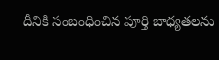దీనికి సంబంధించిన పూర్తి బాధ్యతలను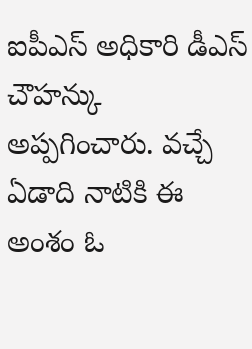ఐపీఎస్ అధికారి డీఎస్ చౌహన్కు అప్పగించారు. వచ్చే ఏడాది నాటికి ఈ అంశం ఓ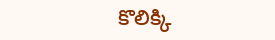కొలిక్కి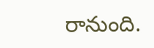రానుంది.